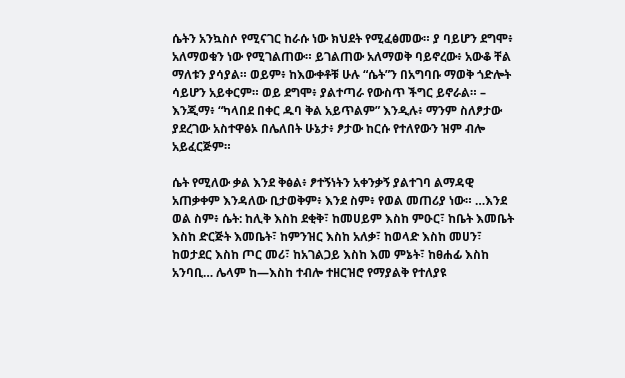ሴትን አንኳስሶ የሚናገር ከራሱ ነው ክህደት የሚፈፅመው። ያ ባይሆን ደግሞ፥ አለማወቁን ነው የሚገልጠው። ይገልጠው አለማወቅ ባይኖረው፥ አውቆ ቸል ማለቱን ያሳያል። ወይም፥ ከእውቀቶቹ ሁሉ “ሴት”ን በአግባቡ ማወቅ ጎድሎት ሳይሆን አይቀርም። ወይ ደግሞ፥ ያልተጣራ የውስጥ ችግር ይኖራል። – እንጂማ፥ “ካላበደ በቀር ዱባ ቅል አይጥልም” እንዲሉ፥ ማንም ስለፆታው ያደረገው አስተዋፅኦ በሌለበት ሁኔታ፥ ፆታው ከርሱ የተለየውን ዝም ብሎ አይፈርጅም።

ሴት የሚለው ቃል እንደ ቅፅል፥ ፆተኝነትን አቀንቃኝ ያልተገባ ልማዳዊ አጠቃቀም እንዳለው ቢታወቅም፥ እንደ ስም፥ የወል መጠሪያ ነው። …እንደ ወል ስም፥ ሴት: ከሊቅ እስከ ደቂቅ፣ ከመሀይም እስከ ምዑር፣ ከቤት እመቤት እስከ ድርጅት እመቤት፣ ከምንዝር እስከ አለቃ፣ ከወላድ እስከ መሀን፣ ከወታደር እስከ ጦር መሪ፣ ከአገልጋይ እስከ እመ ምኔት፣ ከፀሐፊ እስከ አንባቢ… ሌላም ከ—እስከ ተብሎ ተዘርዝሮ የማያልቅ የተለያዩ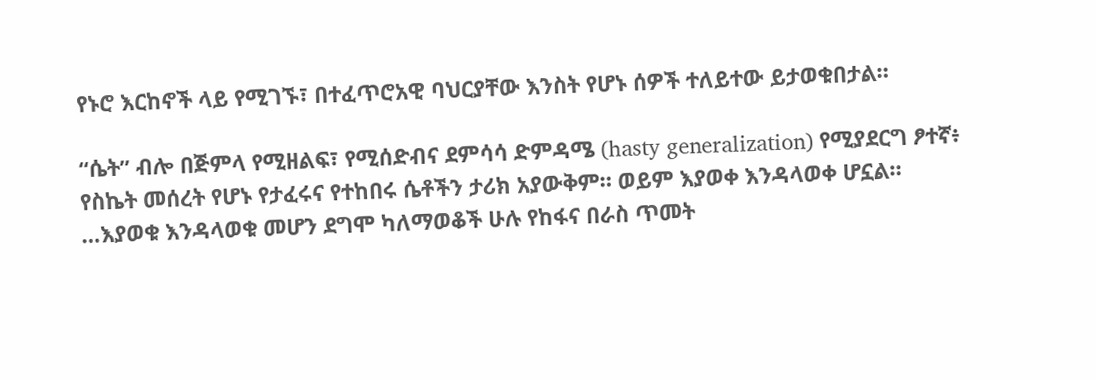የኑሮ እርከኖች ላይ የሚገኙ፣ በተፈጥሮአዊ ባህርያቸው እንስት የሆኑ ሰዎች ተለይተው ይታወቁበታል።

“ሴት” ብሎ በጅምላ የሚዘልፍ፣ የሚሰድብና ደምሳሳ ድምዳሜ (hasty generalization) የሚያደርግ ፆተኛ፥ የስኬት መሰረት የሆኑ የታፈሩና የተከበሩ ሴቶችን ታሪክ አያውቅም። ወይም እያወቀ እንዳላወቀ ሆኗል። …እያወቁ እንዳላወቁ መሆን ደግሞ ካለማወቆች ሁሉ የከፋና በራስ ጥመት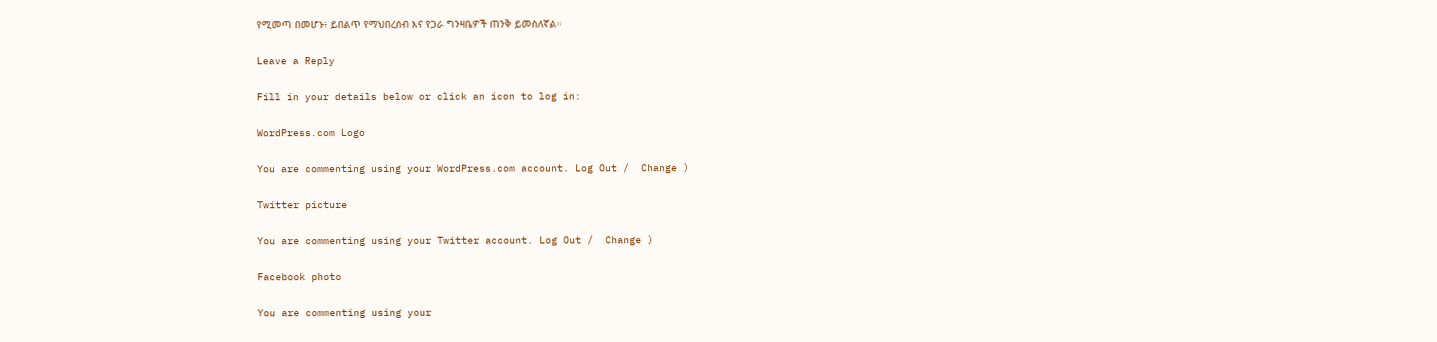የሚመጣ በመሆኑ፥ ይበልጥ የማህበረሰብ እና የጋራ ግንዛቤዎች ጠንቅ ይመስለኛል።

Leave a Reply

Fill in your details below or click an icon to log in:

WordPress.com Logo

You are commenting using your WordPress.com account. Log Out /  Change )

Twitter picture

You are commenting using your Twitter account. Log Out /  Change )

Facebook photo

You are commenting using your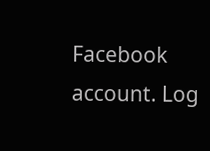Facebook account. Log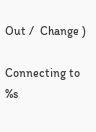Out /  Change )

Connecting to %s